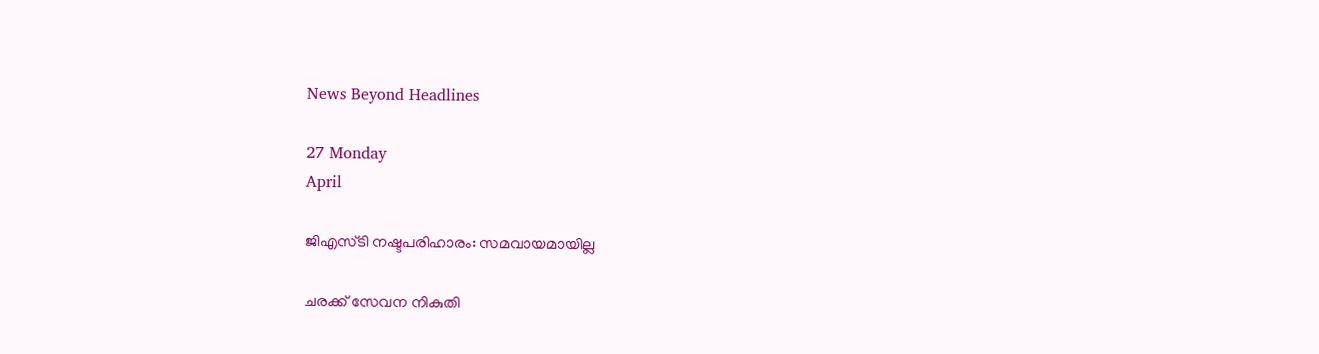News Beyond Headlines

27 Monday
April

ജിഎസ്‌ടി നഷ്ടപരിഹാരം: സമവായമായില്ല

ചരക്ക്‌ സേവന നികുതി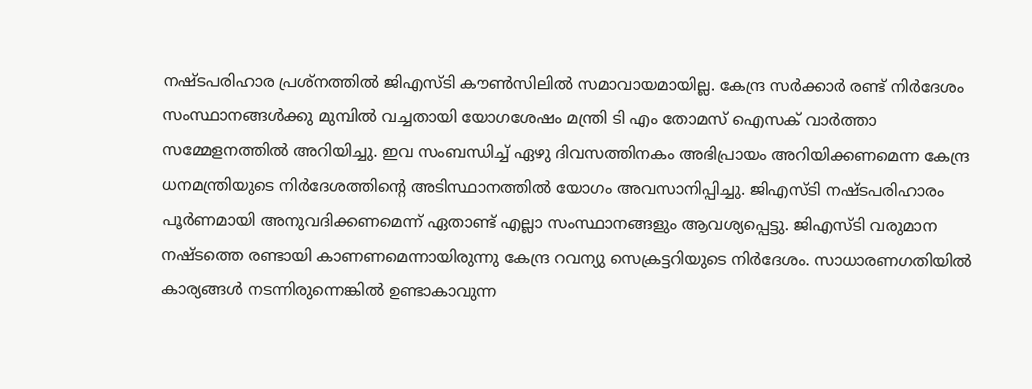നഷ്ടപരിഹാര പ്രശ്‌നത്തിൽ ജിഎസ്‌ടി കൗൺസിലിൽ സമാവായമായില്ല. കേന്ദ്ര സർക്കാർ രണ്ട്‌ നിർദേശം സംസ്ഥാനങ്ങൾക്കു മുമ്പിൽ വച്ചതായി യോഗശേഷം മന്ത്രി ടി എം തോമസ്‌ ഐസക്‌ വാർത്താ സമ്മേളനത്തിൽ അറിയിച്ചു. ഇവ സംബന്ധിച്ച്‌ ഏഴു ദിവസത്തിനകം അഭിപ്രായം അറിയിക്കണമെന്ന കേന്ദ്ര ധനമന്ത്രിയുടെ നിർദേശത്തിന്റെ അടിസ്ഥാനത്തിൽ യോഗം അവസാനിപ്പിച്ചു. ജിഎസ്ടി നഷ്ടപരിഹാരം പൂർണമായി അനുവദിക്കണമെന്ന് ഏതാണ്ട് എല്ലാ സംസ്ഥാനങ്ങളും ആവശ്യപ്പെട്ടു. ജിഎസ്ടി വരുമാന നഷ്ടത്തെ രണ്ടായി കാണണമെന്നായിരുന്നു‌ കേന്ദ്ര റവന്യു സെക്രട്ടറിയുടെ നിർദേശം. സാധാരണഗതിയിൽ കാര്യങ്ങൾ നടന്നിരുന്നെങ്കിൽ ഉണ്ടാകാവുന്ന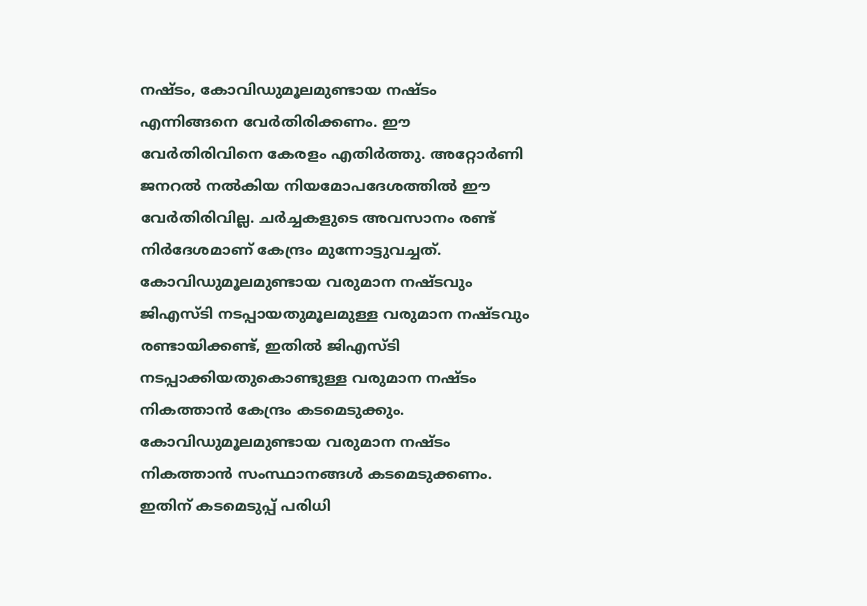നഷ്ടം, കോവിഡുമൂലമുണ്ടായ നഷ്ടം എന്നിങ്ങനെ വേർതിരിക്കണം. ഈ വേർതിരിവിനെ കേരളം എതിർത്തു. അറ്റോർണി ജനറൽ നൽകിയ നിയമോപദേശത്തിൽ ഈ വേർതിരിവില്ല. ചർച്ചകളുടെ അവസാനം രണ്ട് നിർദേശമാണ്‌ കേന്ദ്രം മുന്നോട്ടുവച്ചത്‌. കോവിഡുമൂലമുണ്ടായ വരുമാന നഷ്ടവും ജിഎസ്ടി നടപ്പായതുമൂലമുള്ള വരുമാന നഷ്ടവും രണ്ടായിക്കണ്ട്, ഇതിൽ ജിഎസ്ടി നടപ്പാക്കിയതുകൊണ്ടുള്ള വരുമാന നഷ്ടം നികത്താൻ കേന്ദ്രം കടമെടുക്കും. കോവിഡുമൂലമുണ്ടായ വരുമാന നഷ്ടം നികത്താൻ സംസ്ഥാനങ്ങൾ കടമെടുക്കണം. ഇതിന്‌ കടമെടുപ്പ്‌ പരിധി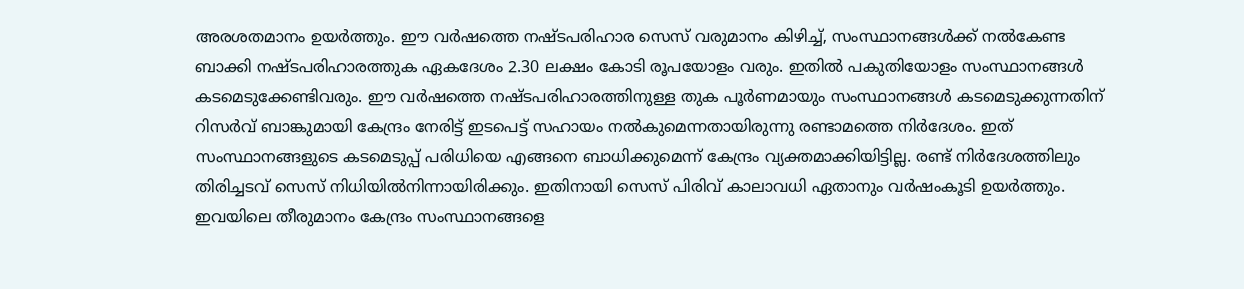അരശതമാനം ഉയർത്തും. ഈ വർഷത്തെ നഷ്ടപരിഹാര സെസ് വരുമാനം കിഴിച്ച്, സംസ്ഥാനങ്ങൾക്ക്‌ നൽകേണ്ട ബാക്കി നഷ്ടപരിഹാരത്തുക ഏകദേശം 2.30 ലക്ഷം കോടി രൂപയോളം വരും. ഇതിൽ പകുതിയോളം സംസ്ഥാനങ്ങൾ കടമെടുക്കേണ്ടിവരും. ഈ വർഷത്തെ നഷ്ടപരിഹാരത്തിനുള്ള തുക പൂർണമായും സംസ്ഥാനങ്ങൾ കടമെടുക്കുന്നതിന് റിസർവ്‌ ബാങ്കുമായി കേന്ദ്രം നേരിട്ട് ഇടപെട്ട് സഹായം നൽകുമെന്നതായിരുന്നു രണ്ടാമത്തെ നിർദേശം. ഇത്‌ സംസ്ഥാനങ്ങളുടെ കടമെടുപ്പ് പരിധിയെ എങ്ങനെ ബാധിക്കുമെന്ന്‌ കേന്ദ്രം വ്യക്തമാക്കിയിട്ടില്ല. രണ്ട് നിർദേശത്തിലും തിരിച്ചടവ് സെസ് നിധിയിൽനിന്നായിരിക്കും. ഇതിനായി സെസ് പിരിവ് കാലാവധി ഏതാനും വർഷംകൂടി ഉയർത്തും. ഇവയിലെ തീരുമാനം കേന്ദ്രം സംസ്ഥാനങ്ങളെ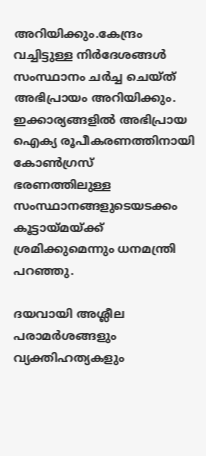അറിയിക്കും.കേന്ദ്രം വച്ചിട്ടുള്ള നിർദേശങ്ങൾ സംസ്ഥാനം ചർച്ച ചെയ്‌ത്‌ അഭിപ്രായം അറിയിക്കും. ഇക്കാര്യങ്ങളിൽ അഭിപ്രായ ഐക്യ രൂപീകരണത്തിനായി കോൺഗ്രസ്‌ ഭരണത്തിലുള്ള സംസ്ഥാനങ്ങളുടെയടക്കം കൂട്ടായ്‌മയ്‌ക്ക്‌ ശ്രമിക്കുമെന്നും ധനമന്ത്രി പറഞ്ഞു.

ദയവായി അശ്ലീല പരാമര്‍ശങ്ങളും വ്യക്തിഹത്യകളും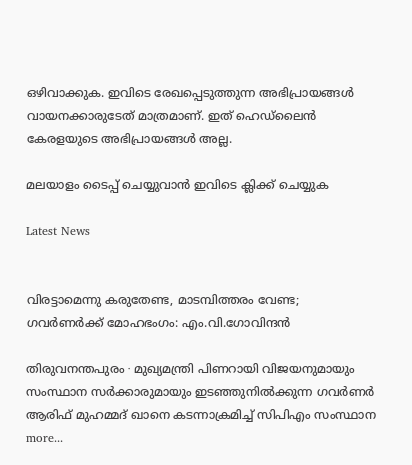ഒഴിവാക്കുക. ഇവിടെ രേഖപ്പെടുത്തുന്ന അഭിപ്രായങ്ങള്‍ വായനക്കാരുടേത്‌ മാത്രമാണ്‌. ഇത്‌ ഹെഡ്‌ലൈന്‍ കേരളയുടെ അഭിപ്രായങ്ങള്‍ അല്ല.

മലയാളം ടൈപ്പ് ചെയ്യുവാൻ ഇവിടെ ക്ലിക്ക് ചെയ്യുക

Latest News


വിരട്ടാമെന്നു കരുതേണ്ട, മാടമ്പിത്തരം വേണ്ട; ഗവർണർക്ക് മോഹഭംഗം: എം.വി.ഗോവിന്ദൻ

തിരുവനന്തപുരം ∙ മുഖ്യമന്ത്രി പിണറായി വിജയനുമായും സംസ്ഥാന സർക്കാരുമായും ഇടഞ്ഞുനിൽക്കുന്ന ഗവര്‍ണർ ആരിഫ് മുഹമ്മദ് ഖാനെ കടന്നാക്രമിച്ച് സിപിഎം സംസ്ഥാന  more...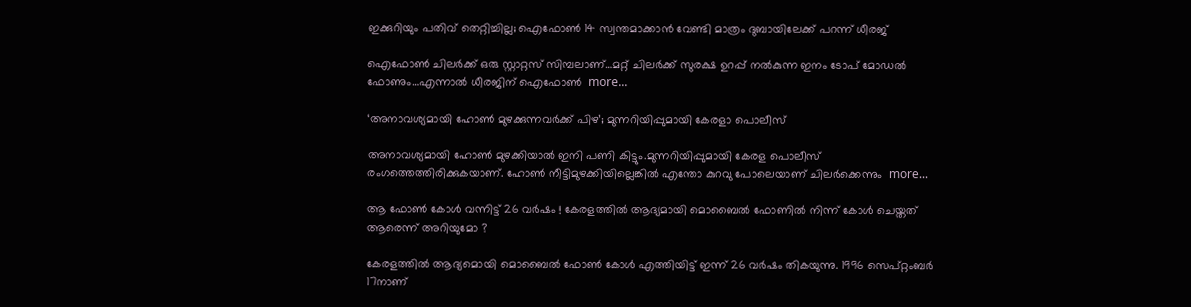ഇക്കുറിയും പതിവ് തെറ്റിച്ചില്ല; ഐഫോൺ 14 സ്വന്തമാക്കാൻ വേണ്ടി മാത്രം ദുബായിലേക്ക് പറന്ന് ധീരജ്

ഐഫോൺ ചിലർക്ക് ഒരു സ്റ്റാറ്റസ് സിമ്പലാണ്…മറ്റ് ചിലർക്ക് സുരക്ഷ ഉറപ്പ് നൽകുന്ന ഇനം ടോപ് മോഡൽ ഫോണും…എന്നാൽ ധീരജിന് ഐഫോൺ  more...

‘അനാവശ്യമായി ഹോണ്‍ മുഴക്കുന്നവർക്ക് പിഴ’; മുന്നറിയിപ്പുമായി കേരളാ പൊലീസ്

അനാവശ്യമായി ഹോണ്‍ മുഴക്കിയാല്‍ ഇനി പണി കിട്ടും.മുന്നറിയിപ്പുമായി കേരള പൊലീസ് രംഗത്തെത്തിരിക്കുകയാണ്. ഹോണ്‍ നീട്ടിമുഴക്കിയില്ലെങ്കില്‍ എന്തോ കുറവു പോലെയാണ് ചിലര്‍ക്കെന്നും  more...

ആ ഫോൺ കോൾ വന്നിട്ട് 26 വർഷം ! കേരളത്തിൽ ആദ്യമായി മൊബൈൽ ഫോണിൽ നിന്ന് കോൾ ചെയ്തത് ആരെന്ന് അറിയുമോ ?

കേരളത്തിൽ ആദ്യമൊയി മൊബൈൽ ഫോൺ കോൾ എത്തിയിട്ട് ഇന്ന് 26 വർഷം തികയുന്നു. 1996 സെപ്റ്റംബർ 17നാണ്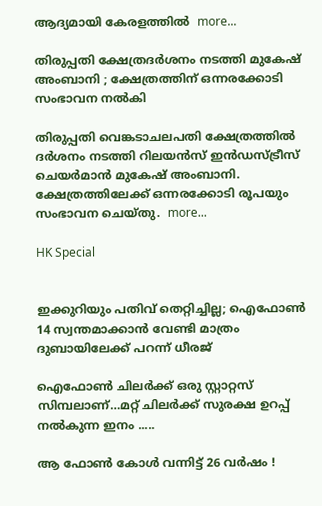ആദ്യമായി കേരളത്തിൽ  more...

തിരുപ്പതി ക്ഷേത്രദർശനം നടത്തി മുകേഷ് അംബാനി ; ക്ഷേത്രത്തിന് ഒന്നരക്കോടി സംഭാവന നൽകി

തിരുപ്പതി വെങ്കടാചലപതി ക്ഷേത്രത്തിൽ ദർശനം നടത്തി റിലയൻസ് ഇൻഡസ്ട്രീസ് ചെയർമാൻ മുകേഷ് അംബാനി. ക്ഷേത്രത്തിലേക്ക് ഒന്നരക്കോടി രൂപയും സംഭാവന ചെയ്തു.  more...

HK Special


ഇക്കുറിയും പതിവ് തെറ്റിച്ചില്ല; ഐഫോൺ 14 സ്വന്തമാക്കാൻ വേണ്ടി മാത്രം ദുബായിലേക്ക് പറന്ന് ധീരജ്

ഐഫോൺ ചിലർക്ക് ഒരു സ്റ്റാറ്റസ് സിമ്പലാണ്…മറ്റ് ചിലർക്ക് സുരക്ഷ ഉറപ്പ് നൽകുന്ന ഇനം .....

ആ ഫോൺ കോൾ വന്നിട്ട് 26 വർഷം !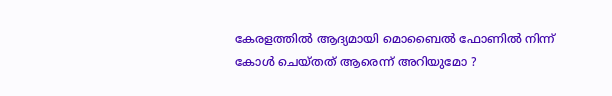കേരളത്തിൽ ആദ്യമായി മൊബൈൽ ഫോണിൽ നിന്ന് കോൾ ചെയ്തത് ആരെന്ന് അറിയുമോ ?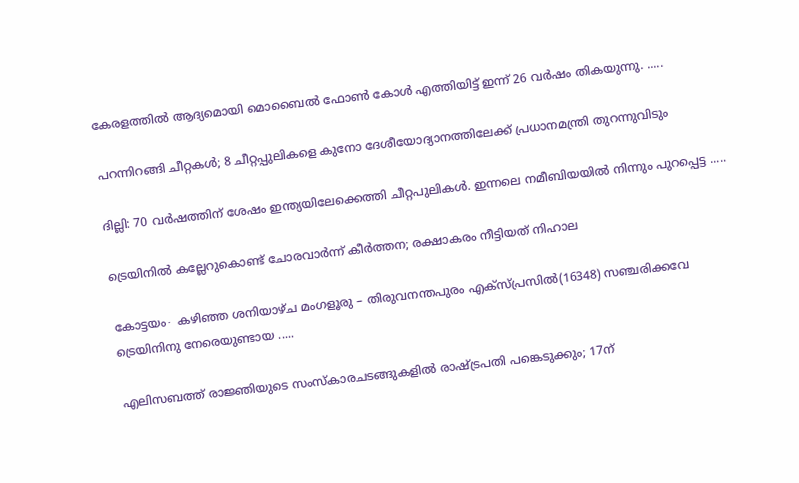കേരളത്തിൽ ആദ്യമൊയി മൊബൈൽ ഫോൺ കോൾ എത്തിയിട്ട് ഇന്ന് 26 വർഷം തികയുന്നു. .....

പറന്നിറങ്ങി ചീറ്റകൾ; 8 ചീറ്റപ്പുലികളെ കുനോ ദേശീയോദ്യാനത്തിലേക്ക് പ്രധാനമന്ത്രി തുറന്നുവിടും

ദില്ലി: 70 വർഷത്തിന് ശേഷം ഇന്ത്യയിലേക്കെത്തി ചീറ്റപുലികൾ. ഇന്നലെ നമീബിയയില്‍ നിന്നും പുറപ്പെട്ട .....

ട്രെയിനിൽ കല്ലേറുകൊണ്ട് ചോരവാർന്ന് കീർത്തന; രക്ഷാകരം നീട്ടിയത് നിഹാല

കോട്ടയം∙ കഴിഞ്ഞ ശനിയാഴ്ച മംഗളൂരു – തിരുവനന്തപുരം എക്സ്പ്രസിൽ(16348) സഞ്ചരിക്കവേ ട്രെയിനിനു നേരെയുണ്ടായ .....

എലിസബത്ത് രാജ്ഞിയുടെ സംസ്കാരചടങ്ങുകളിൽ രാഷ്ട്രപതി പങ്കെടുക്കും; 17ന്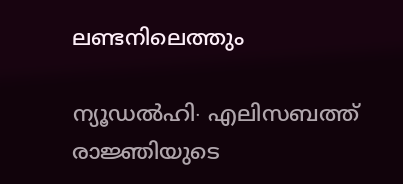ലണ്ടനിലെത്തും

ന്യൂഡൽഹി∙ എലിസബത്ത് രാജ്ഞിയുടെ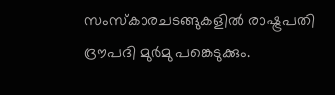സംസ്കാരചടങ്ങുകളിൽ രാഷ്ട്രപതി ദ്രൗപദി മുർമു പങ്കെടുക്കും.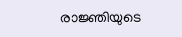രാജ്ഞിയുടെ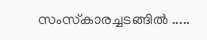സംസ്‌കാരച്ചടങ്ങിൽ .....